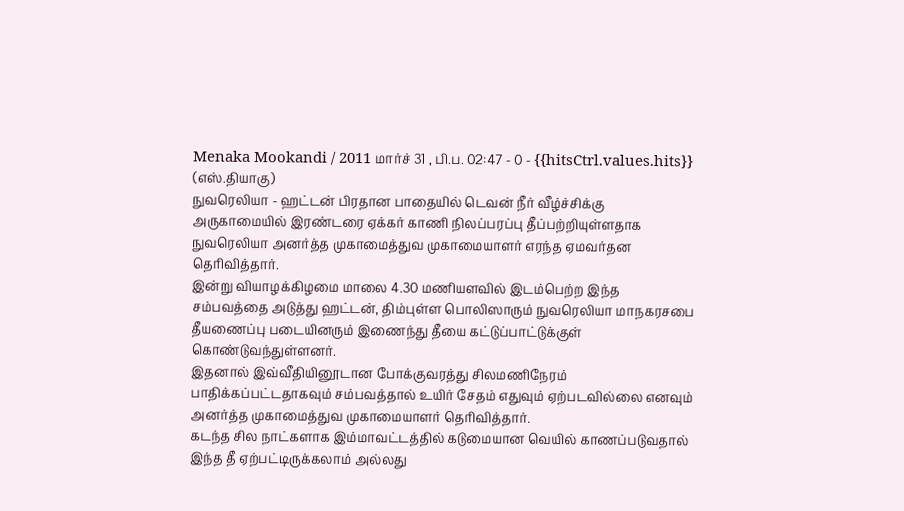Menaka Mookandi / 2011 மார்ச் 31 , பி.ப. 02:47 - 0 - {{hitsCtrl.values.hits}}
(எஸ்.தியாகு)
நுவரெலியா - ஹட்டன் பிரதான பாதையில் டெவன் நீர் வீழ்ச்சிக்கு அருகாமையில் இரண்டரை ஏக்கர் காணி நிலப்பரப்பு தீப்பற்றியுள்ளதாக நுவரெலியா அனர்த்த முகாமைத்துவ முகாமையாளர் எரந்த ஏமவர்தன தெரிவித்தார்.
இன்று வியாழக்கிழமை மாலை 4.30 மணியளவில் இடம்பெற்ற இந்த சம்பவத்தை அடுத்து ஹட்டன், திம்புள்ள பொலிஸாரும் நுவரெலியா மாநகரசபை தீயணைப்பு படையினரும் இணைந்து தீயை கட்டுப்பாட்டுக்குள் கொண்டுவந்துள்ளனர்.
இதனால் இவ்வீதியினூடான போக்குவரத்து சிலமணிநேரம் பாதிக்கப்பட்டதாகவும் சம்பவத்தால் உயிர் சேதம் எதுவும் ஏற்படவில்லை எனவும் அனர்த்த முகாமைத்துவ முகாமையாளர் தெரிவித்தார்.
கடந்த சில நாட்களாக இம்மாவட்டத்தில் கடுமையான வெயில் காணப்படுவதால் இந்த தீ ஏற்பட்டிருக்கலாம் அல்லது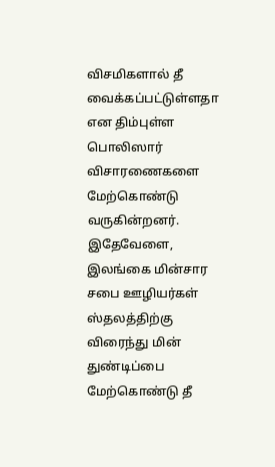விசமிகளால் தீ வைக்கப்பட்டுள்ளதா என திம்புள்ள பொலிஸார் விசாரணைகளை மேற்கொண்டு வருகின்றனர்.
இதேவேளை, இலங்கை மின்சார சபை ஊழியர்கள் ஸ்தலத்திற்கு விரைந்து மின் துண்டிப்பை மேற்கொண்டு தீ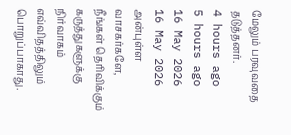மேலும் பரவுவதை தடுத்தனர்.
4 hours ago
5 hours ago
16 May 2026
16 May 2026
அன்புள்ள வாசகர்களே,
நீங்கள் தெரிவிக்கும் கருத்துகளுக்கு நிர்வாகம் எவ்விதத்திலும் பொறுப்பாகாது.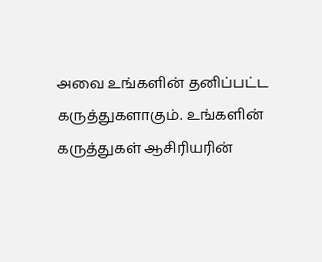அவை உங்களின் தனிப்பட்ட கருத்துகளாகும். உங்களின் கருத்துகள் ஆசிரியரின்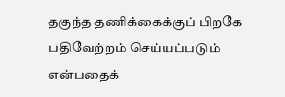தகுந்த தணிக்கைக்குப் பிறகே பதிவேற்றம் செய்யப்படும் என்பதைக்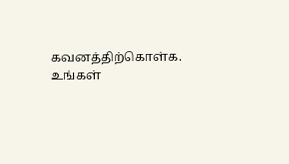கவனத்திற்கொள்க. உங்கள்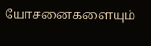யோசனைகளையும்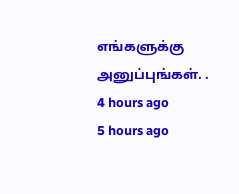எங்களுக்கு அனுப்புங்கள். .
4 hours ago
5 hours ago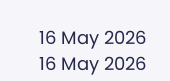16 May 2026
16 May 2026